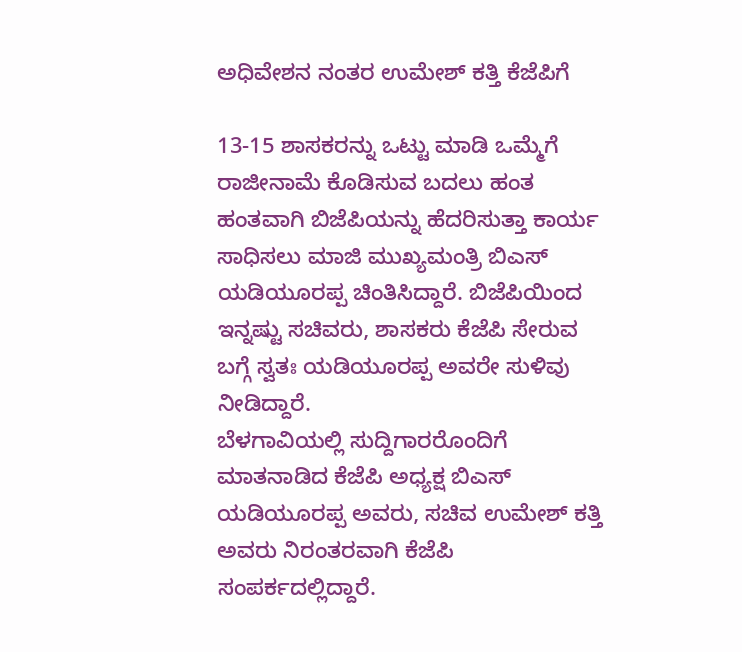ಅಧಿವೇಶನ ನಂತರ ಉಮೇಶ್ ಕತ್ತಿ ಕೆಜೆಪಿಗೆ

13-15 ಶಾಸಕರನ್ನು ಒಟ್ಟು ಮಾಡಿ ಒಮ್ಮೆಗೆ ರಾಜೀನಾಮೆ ಕೊಡಿಸುವ ಬದಲು ಹಂತ ಹಂತವಾಗಿ ಬಿಜೆಪಿಯನ್ನು ಹೆದರಿಸುತ್ತಾ ಕಾರ್ಯ ಸಾಧಿಸಲು ಮಾಜಿ ಮುಖ್ಯಮಂತ್ರಿ ಬಿಎಸ್ ಯಡಿಯೂರಪ್ಪ ಚಿಂತಿಸಿದ್ದಾರೆ. ಬಿಜೆಪಿಯಿಂದ ಇನ್ನಷ್ಟು ಸಚಿವರು, ಶಾಸಕರು ಕೆಜೆಪಿ ಸೇರುವ ಬಗ್ಗೆ ಸ್ವತಃ ಯಡಿಯೂರಪ್ಪ ಅವರೇ ಸುಳಿವು ನೀಡಿದ್ದಾರೆ.
ಬೆಳಗಾವಿಯಲ್ಲಿ ಸುದ್ದಿಗಾರರೊಂದಿಗೆ ಮಾತನಾಡಿದ ಕೆಜೆಪಿ ಅಧ್ಯಕ್ಷ ಬಿಎಸ್ ಯಡಿಯೂರಪ್ಪ ಅವರು, ಸಚಿವ ಉಮೇಶ್ ಕತ್ತಿ ಅವರು ನಿರಂತರವಾಗಿ ಕೆಜೆಪಿ ಸಂಪರ್ಕದಲ್ಲಿದ್ದಾರೆ.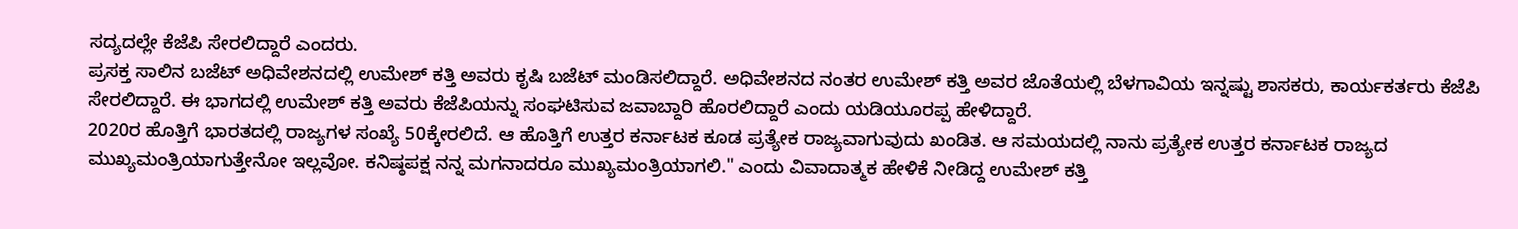ಸದ್ಯದಲ್ಲೇ ಕೆಜೆಪಿ ಸೇರಲಿದ್ದಾರೆ ಎಂದರು.
ಪ್ರಸಕ್ತ ಸಾಲಿನ ಬಜೆಟ್ ಅಧಿವೇಶನದಲ್ಲಿ ಉಮೇಶ್ ಕತ್ತಿ ಅವರು ಕೃಷಿ ಬಜೆಟ್ ಮಂಡಿಸಲಿದ್ದಾರೆ. ಅಧಿವೇಶನದ ನಂತರ ಉಮೇಶ್ ಕತ್ತಿ ಅವರ ಜೊತೆಯಲ್ಲಿ ಬೆಳಗಾವಿಯ ಇನ್ನಷ್ಟು ಶಾಸಕರು, ಕಾರ್ಯಕರ್ತರು ಕೆಜೆಪಿ ಸೇರಲಿದ್ದಾರೆ. ಈ ಭಾಗದಲ್ಲಿ ಉಮೇಶ್ ಕತ್ತಿ ಅವರು ಕೆಜೆಪಿಯನ್ನು ಸಂಘಟಿಸುವ ಜವಾಬ್ದಾರಿ ಹೊರಲಿದ್ದಾರೆ ಎಂದು ಯಡಿಯೂರಪ್ಪ ಹೇಳಿದ್ದಾರೆ.
2020ರ ಹೊತ್ತಿಗೆ ಭಾರತದಲ್ಲಿ ರಾಜ್ಯಗಳ ಸಂಖ್ಯೆ 50ಕ್ಕೇರಲಿದೆ. ಆ ಹೊತ್ತಿಗೆ ಉತ್ತರ ಕರ್ನಾಟಕ ಕೂಡ ಪ್ರತ್ಯೇಕ ರಾಜ್ಯವಾಗುವುದು ಖಂಡಿತ. ಆ ಸಮಯದಲ್ಲಿ ನಾನು ಪ್ರತ್ಯೇಕ ಉತ್ತರ ಕರ್ನಾಟಕ ರಾಜ್ಯದ ಮುಖ್ಯಮಂತ್ರಿಯಾಗುತ್ತೇನೋ ಇಲ್ಲವೋ. ಕನಿಷ್ಠಪಕ್ಷ ನನ್ನ ಮಗನಾದರೂ ಮುಖ್ಯಮಂತ್ರಿಯಾಗಲಿ." ಎಂದು ವಿವಾದಾತ್ಮಕ ಹೇಳಿಕೆ ನೀಡಿದ್ದ ಉಮೇಶ್ ಕತ್ತಿ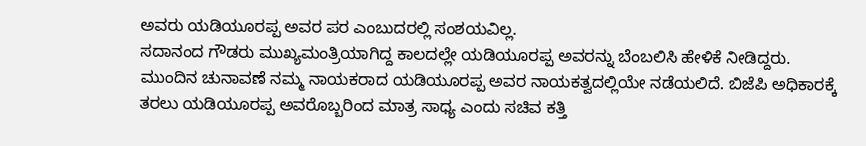ಅವರು ಯಡಿಯೂರಪ್ಪ ಅವರ ಪರ ಎಂಬುದರಲ್ಲಿ ಸಂಶಯವಿಲ್ಲ.
ಸದಾನಂದ ಗೌಡರು ಮುಖ್ಯಮಂತ್ರಿಯಾಗಿದ್ದ ಕಾಲದಲ್ಲೇ ಯಡಿಯೂರಪ್ಪ ಅವರನ್ನು ಬೆಂಬಲಿಸಿ ಹೇಳಿಕೆ ನೀಡಿದ್ದರು. ಮುಂದಿನ ಚುನಾವಣೆ ನಮ್ಮ ನಾಯಕರಾದ ಯಡಿಯೂರಪ್ಪ ಅವರ ನಾಯಕತ್ವದಲ್ಲಿಯೇ ನಡೆಯಲಿದೆ. ಬಿಜೆಪಿ ಅಧಿಕಾರಕ್ಕೆ ತರಲು ಯಡಿಯೂರಪ್ಪ ಅವರೊಬ್ಬರಿಂದ ಮಾತ್ರ ಸಾಧ್ಯ ಎಂದು ಸಚಿವ ಕತ್ತಿ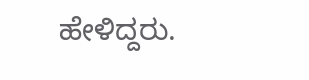ಹೇಳಿದ್ದರು.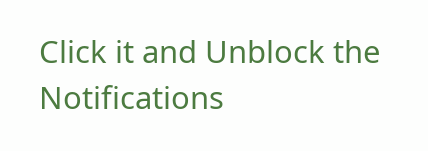Click it and Unblock the Notifications